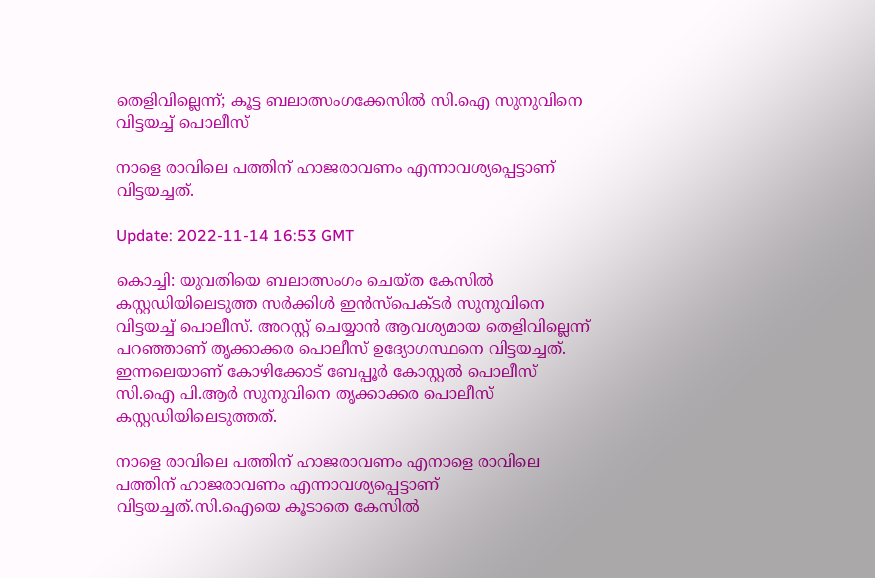തെളിവില്ലെന്ന്; കൂട്ട ബലാത്സംഗക്കേസിൽ സി.ഐ സുനുവിനെ വിട്ടയച്ച് പൊലീസ്

നാളെ രാവിലെ പത്തിന് ഹാജരാവണം എന്നാവശ്യപ്പെട്ടാണ് വിട്ടയച്ചത്.

Update: 2022-11-14 16:53 GMT

കൊച്ചി: യുവതിയെ ബലാത്സംഗം ചെയ്ത കേസിൽ കസ്റ്റഡിയിലെടുത്ത സർക്കിള്‍ ഇന്‍സ്പെക്ടർ സുനുവിനെ വിട്ടയച്ച് പൊലീസ്. അറസ്റ്റ് ചെയ്യാൻ ആവശ്യമായ തെളിവില്ലെന്ന് പറഞ്ഞാണ് തൃക്കാക്കര പൊലീസ് ഉദ്യോഗസ്ഥനെ വിട്ടയച്ചത്. ഇന്നലെയാണ് കോഴിക്കോട് ബേപ്പൂർ കോസ്റ്റൽ പൊലീസ് സി.ഐ പി.ആര്‍ സുനുവിനെ തൃക്കാക്കര പൊലീസ് കസ്റ്റഡിയിലെടുത്തത്.

നാളെ രാവിലെ പത്തിന് ഹാജരാവണം എനാളെ രാവിലെ പത്തിന് ഹാജരാവണം എന്നാവശ്യപ്പെട്ടാണ് വിട്ടയച്ചത്.സി.ഐയെ കൂടാതെ കേസിൽ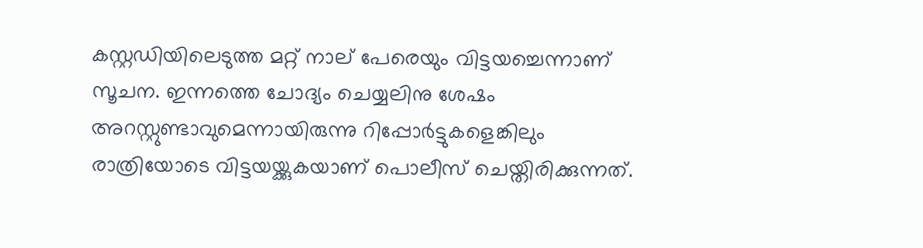കസ്റ്റഡിയിലെടുത്ത മറ്റ് നാല് പേരെയും വിട്ടയച്ചെന്നാണ് സൂചന. ഇന്നത്തെ ചോദ്യം ചെയ്യലിനു ശേഷം അറസ്റ്റുണ്ടാവുമെന്നായിരുന്നു റിപ്പോർട്ടുകളെങ്കിലും രാത്രിയോടെ വിട്ടയയ്ക്കുകയാണ് പൊലീസ് ചെയ്തിരിക്കുന്നത്.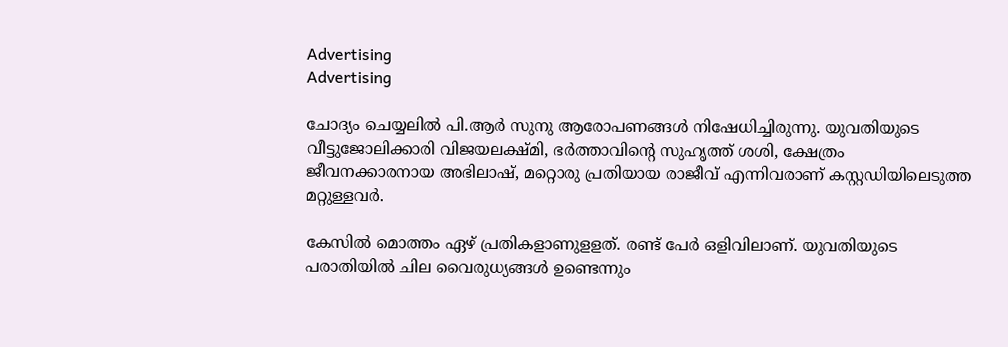Advertising
Advertising

ചോദ്യം ചെയ്യലില്‍ പി.ആര്‍ സുനു ആരോപണങ്ങള്‍ നിഷേധിച്ചിരുന്നു. യുവതിയുടെ വീട്ടുജോലിക്കാരി വിജയലക്ഷ്മി, ഭര്‍ത്താവിന്‍റെ സുഹൃത്ത് ശശി, ക്ഷേത്രം ജീവനക്കാരനായ അഭിലാഷ്, മറ്റൊരു പ്രതിയായ രാജീവ് എന്നിവരാണ് കസ്റ്റഡിയിലെടുത്ത മറ്റുള്ളവർ.

കേസില്‍ മൊത്തം ഏഴ് പ്രതികളാണുളളത്. രണ്ട് പേര്‍ ഒളിവിലാണ്. യുവതിയുടെ പരാതിയില്‍ ചില വൈരുധ്യങ്ങള്‍ ഉണ്ടെന്നും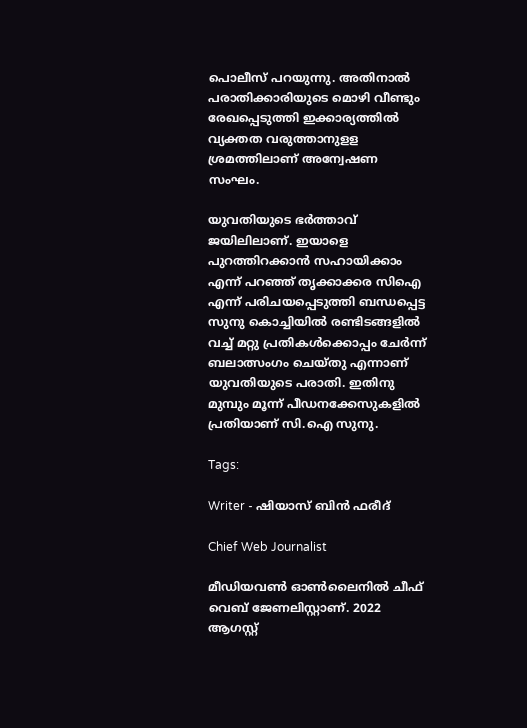പൊലീസ് പറയുന്നു. അതിനാല്‍ പരാതിക്കാരിയുടെ മൊഴി വീണ്ടും രേഖപ്പെടുത്തി ഇക്കാര്യത്തില്‍ വ്യക്തത വരുത്താനുളള ശ്രമത്തിലാണ് അന്വേഷണ സംഘം.

യുവതിയുടെ ഭർത്താവ് ജയിലിലാണ്. ഇയാളെ പുറത്തിറക്കാൻ സഹായിക്കാം എന്ന് പറഞ്ഞ് തൃക്കാക്കര സിഐ എന്ന് പരിചയപ്പെടുത്തി ബന്ധപ്പെട്ട സുനു കൊച്ചിയിൽ രണ്ടിടങ്ങളിൽ വച്ച് മറ്റു പ്രതികൾക്കൊപ്പം ചേർന്ന് ബലാത്സംഗം ചെയ്തു എന്നാണ് യുവതിയുടെ പരാതി. ഇതിനു മുമ്പും മൂന്ന് പീഡനക്കേസുകളിൽ പ്രതിയാണ് സി.ഐ സുനു.

Tags:

Writer - ഷിയാസ് ബിന്‍ ഫരീദ്

Chief Web Journalist

മീഡിയവണ്‍ ഓണ്‍ലൈനില്‍ ചീഫ് വെബ് ജേണലിസ്റ്റാണ്. 2022 ആഗസ്റ്റ്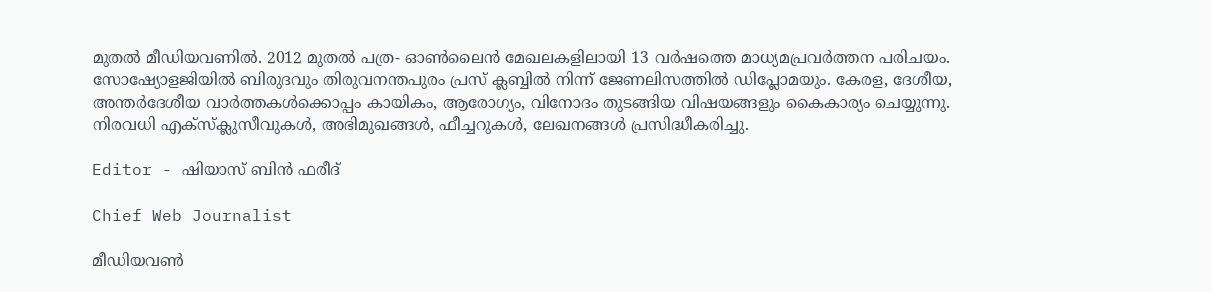മുതല്‍ മീഡിയവണില്‍. 2012 മുതല്‍ പത്ര- ഓണ്‍ലൈന്‍ മേഖലകളിലായി 13 വര്‍ഷത്തെ മാധ്യമപ്രവര്‍ത്തന പരിചയം. സോഷ്യോളജിയില്‍ ബിരുദവും തിരുവനന്തപുരം പ്രസ് ക്ലബ്ബില്‍ നിന്ന് ജേണലിസത്തില്‍ ഡിപ്ലോമയും. കേരള, ദേശീയ, അന്തര്‍ദേശീയ വാര്‍ത്തകള്‍ക്കൊപ്പം കായികം, ആരോഗ്യം, വിനോദം തുടങ്ങിയ വിഷയങ്ങളും കൈകാര്യം ചെയ്യുന്നു. നിരവധി എക്സ്ക്ലുസീവുകള്‍, അഭിമുഖങ്ങള്‍, ഫീച്ചറുകള്‍, ലേഖനങ്ങള്‍ പ്രസിദ്ധീകരിച്ചു.

Editor - ഷിയാസ് ബിന്‍ ഫരീദ്

Chief Web Journalist

മീഡിയവണ്‍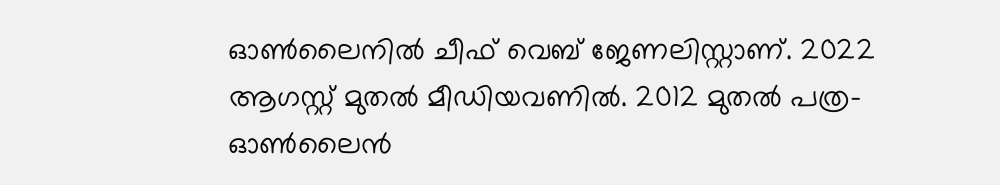ഓണ്‍ലൈനില്‍ ചീഫ് വെബ് ജേണലിസ്റ്റാണ്. 2022 ആഗസ്റ്റ് മുതല്‍ മീഡിയവണില്‍. 2012 മുതല്‍ പത്ര- ഓണ്‍ലൈന്‍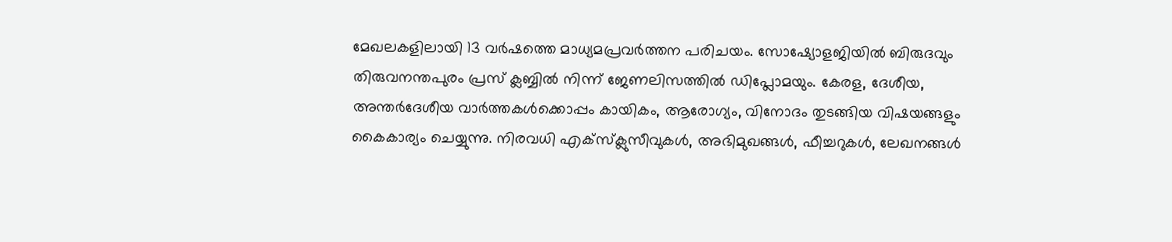മേഖലകളിലായി 13 വര്‍ഷത്തെ മാധ്യമപ്രവര്‍ത്തന പരിചയം. സോഷ്യോളജിയില്‍ ബിരുദവും തിരുവനന്തപുരം പ്രസ് ക്ലബ്ബില്‍ നിന്ന് ജേണലിസത്തില്‍ ഡിപ്ലോമയും. കേരള, ദേശീയ, അന്തര്‍ദേശീയ വാര്‍ത്തകള്‍ക്കൊപ്പം കായികം, ആരോഗ്യം, വിനോദം തുടങ്ങിയ വിഷയങ്ങളും കൈകാര്യം ചെയ്യുന്നു. നിരവധി എക്സ്ക്ലുസീവുകള്‍, അഭിമുഖങ്ങള്‍, ഫീച്ചറുകള്‍, ലേഖനങ്ങള്‍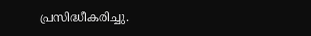പ്രസിദ്ധീകരിച്ചു.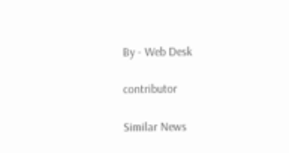By - Web Desk

contributor

Similar News